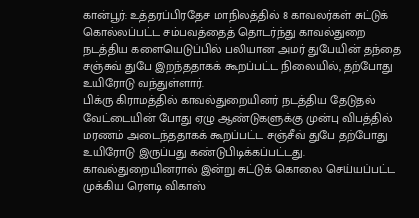கான்பூர்: உத்தரப்பிரதேச மாநிலத்தில் 8 காவலர்கள் சுட்டுக் கொல்லப்பட்ட சம்பவத்தைத் தொடர்ந்து காவல்துறை நடத்திய களையெடுப்பில் பலியான அமர் துபேயின் தந்தை சஞ்சுவ் துபே இறந்ததாகக் கூறப்பட்ட நிலையில், தற்போது உயிரோடு வந்துள்ளார்.
பிக்ரு கிராமத்தில் காவல்துறையினர் நடத்திய தேடுதல் வேட்டையின் போது ஏழு ஆண்டுகளுக்கு முன்பு விபத்தில் மரணம் அடைந்ததாகக் கூறப்பட்ட சஞ்சீவ் துபே தற்போது உயிரோடு இருப்பது கண்டுபிடிக்கப்பட்டது.
காவல்துறையினரால் இன்று சுட்டுக் கொலை செய்யப்பட்ட முக்கிய ரௌடி விகாஸ்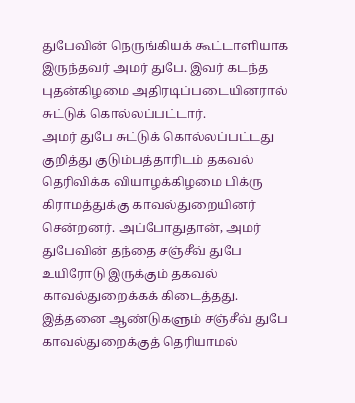துபேவின் நெருங்கியக் கூட்டாளியாக இருந்தவர் அமர் துபே. இவர் கடந்த புதன்கிழமை அதிரடிப்படையினரால் சுட்டுக் கொல்லப்பட்டார்.
அமர் துபே சுட்டுக் கொல்லப்பட்டது குறித்து குடும்பத்தாரிடம் தகவல் தெரிவிக்க வியாழக்கிழமை பிக்ரு கிராமத்துக்கு காவல்துறையினர் சென்றனர். அப்போதுதான், அமர் துபேவின் தந்தை சஞ்சீவ் துபே உயிரோடு இருக்கும் தகவல் காவல்துறைக்கக் கிடைத்தது. இத்தனை ஆண்டுகளும் சஞ்சீவ் துபே காவல்துறைக்குத் தெரியாமல்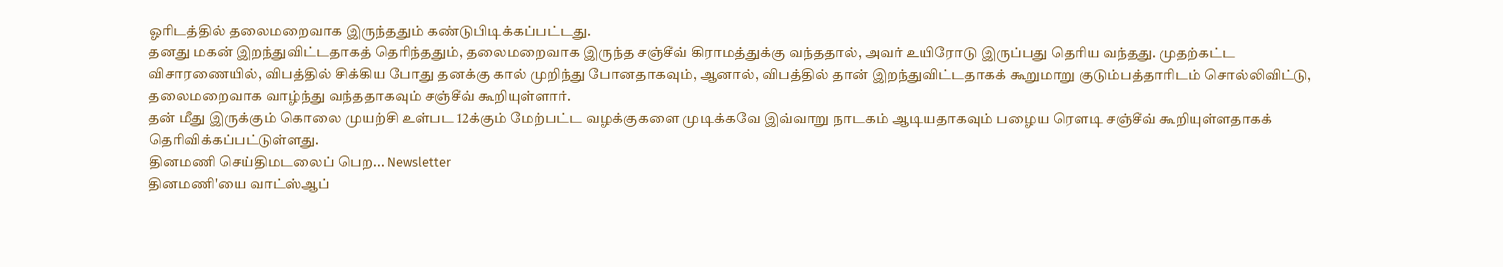ஓரிடத்தில் தலைமறைவாக இருந்ததும் கண்டுபிடிக்கப்பட்டது.
தனது மகன் இறந்துவிட்டதாகத் தெரிந்ததும், தலைமறைவாக இருந்த சஞ்சீவ் கிராமத்துக்கு வந்ததால், அவர் உயிரோடு இருப்பது தெரிய வந்தது. முதற்கட்ட விசாரணையில், விபத்தில் சிக்கிய போது தனக்கு கால் முறிந்து போனதாகவும், ஆனால், விபத்தில் தான் இறந்துவிட்டதாகக் கூறுமாறு குடும்பத்தாரிடம் சொல்லிவிட்டு, தலைமறைவாக வாழ்ந்து வந்ததாகவும் சஞ்சீவ் கூறியுள்ளார்.
தன் மீது இருக்கும் கொலை முயற்சி உள்பட 12க்கும் மேற்பட்ட வழக்குகளை முடிக்கவே இவ்வாறு நாடகம் ஆடியதாகவும் பழைய ரௌடி சஞ்சீவ் கூறியுள்ளதாகக் தெரிவிக்கப்பட்டுள்ளது.
தினமணி செய்திமடலைப் பெற... Newsletter
தினமணி'யை வாட்ஸ்ஆப்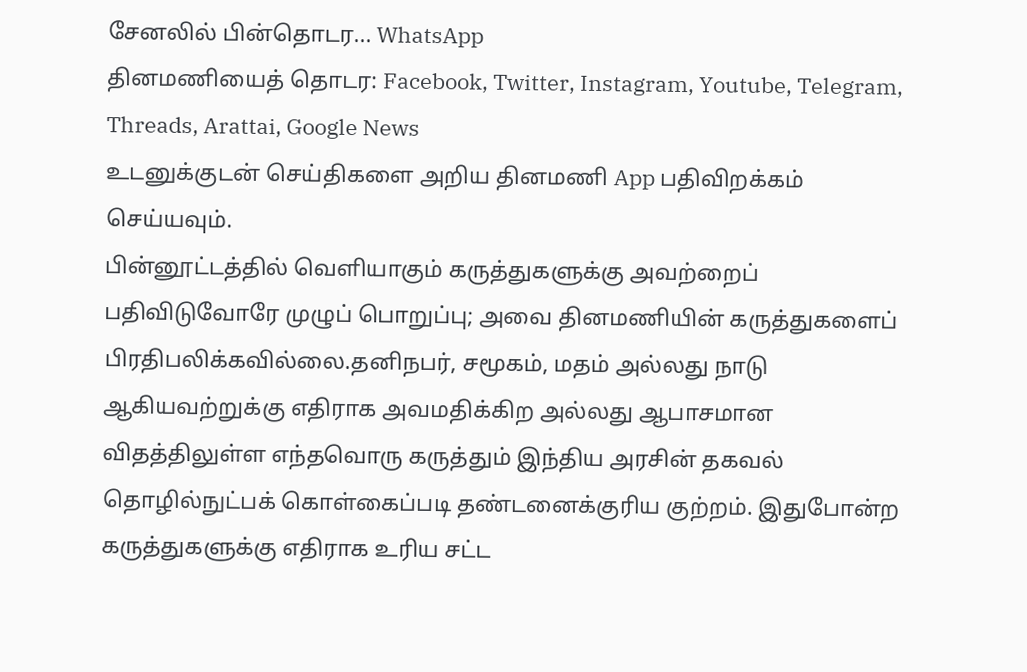சேனலில் பின்தொடர... WhatsApp
தினமணியைத் தொடர: Facebook, Twitter, Instagram, Youtube, Telegram, Threads, Arattai, Google News
உடனுக்குடன் செய்திகளை அறிய தினமணி App பதிவிறக்கம் செய்யவும்.
பின்னூட்டத்தில் வெளியாகும் கருத்துகளுக்கு அவற்றைப் பதிவிடுவோரே முழுப் பொறுப்பு; அவை தினமணியின் கருத்துகளைப் பிரதிபலிக்கவில்லை.தனிநபர், சமூகம், மதம் அல்லது நாடு ஆகியவற்றுக்கு எதிராக அவமதிக்கிற அல்லது ஆபாசமான விதத்திலுள்ள எந்தவொரு கருத்தும் இந்திய அரசின் தகவல் தொழில்நுட்பக் கொள்கைப்படி தண்டனைக்குரிய குற்றம். இதுபோன்ற கருத்துகளுக்கு எதிராக உரிய சட்ட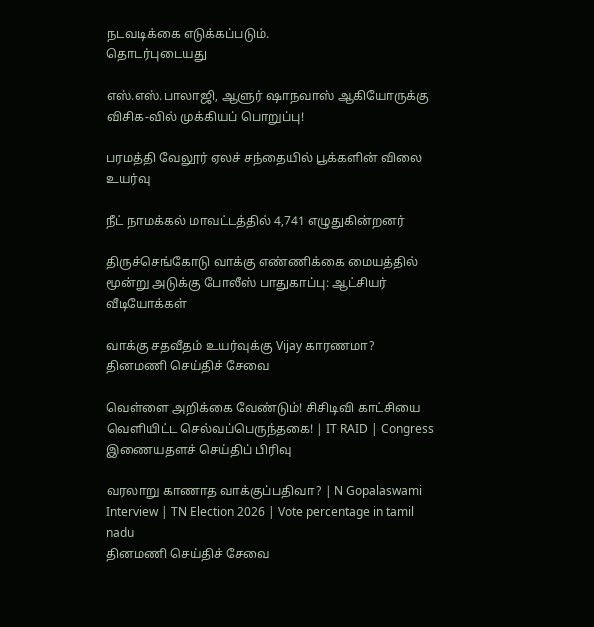நடவடிக்கை எடுக்கப்படும்.
தொடர்புடையது

எஸ்.எஸ்.பாலாஜி, ஆளுர் ஷாநவாஸ் ஆகியோருக்கு விசிக-வில் முக்கியப் பொறுப்பு!

பரமத்தி வேலூர் ஏலச் சந்தையில் பூக்களின் விலை உயர்வு

நீட் நாமக்கல் மாவட்டத்தில் 4,741 எழுதுகின்றனர்

திருச்செங்கோடு வாக்கு எண்ணிக்கை மையத்தில் மூன்று அடுக்கு போலீஸ் பாதுகாப்பு: ஆட்சியர்
வீடியோக்கள்

வாக்கு சதவீதம் உயர்வுக்கு Vijay காரணமா?
தினமணி செய்திச் சேவை

வெள்ளை அறிக்கை வேண்டும்! சிசிடிவி காட்சியை வெளியிட்ட செல்வப்பெருந்தகை! | IT RAID | Congress
இணையதளச் செய்திப் பிரிவு

வரலாறு காணாத வாக்குப்பதிவா? | N Gopalaswami Interview | TN Election 2026 | Vote percentage in tamil nadu
தினமணி செய்திச் சேவை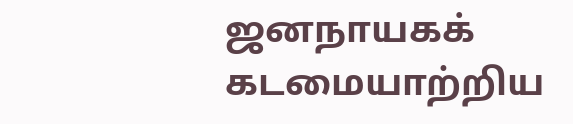ஜனநாயகக் கடமையாற்றிய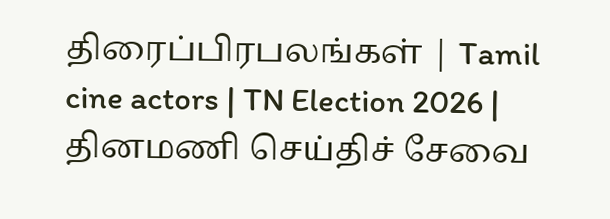திரைப்பிரபலங்கள் | Tamil cine actors | TN Election 2026 |
தினமணி செய்திச் சேவை